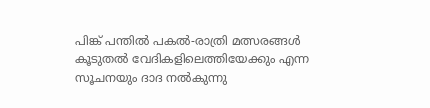പിങ്ക് പന്തില്‍ പകല്‍-രാത്രി മത്സരങ്ങള്‍ കൂടുതല്‍ വേദികളിലെത്തിയേക്കും എന്ന സൂചനയും ദാദ നല്‍കുന്നു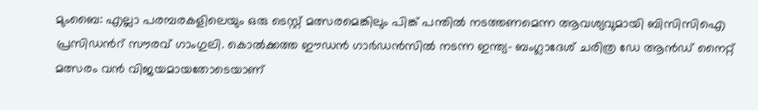മുംബൈ: എല്ലാ പരമ്പരകളിലെയും ഒരു ടെസ്റ്റ് മത്സരമെങ്കിലും പിങ്ക് പന്തില്‍ നടത്തണമെന്ന ആവശ്യവുമായി ബിസിസിഐ പ്രസിഡന്‍റ് സൗരവ് ഗാംഗുലി. കൊല്‍ക്കത്ത ഈഡന്‍ ഗാര്‍ഡന്‍സില്‍ നടന്ന ഇന്ത്യ- ബംഗ്ലാദേശ് ചരിത്ര ഡേ ആന്‍ഡ് നൈറ്റ് മത്സരം വന്‍ വിജയമായതോടെയാണ്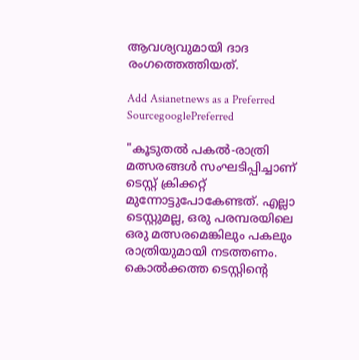ആവശ്യവുമായി ദാദ രംഗത്തെത്തിയത്.

Add Asianetnews as a Preferred SourcegooglePreferred

"കൂടുതല്‍ പകല്‍-രാത്രി മത്സരങ്ങള്‍ സംഘടിപ്പിച്ചാണ് ടെസ്റ്റ് ക്രിക്കറ്റ് മുന്നോട്ടുപോകേണ്ടത്. എല്ലാ ടെസ്റ്റുമല്ല, ഒരു പരമ്പരയിലെ ഒരു മത്സരമെങ്കിലും പകലും രാത്രിയുമായി നടത്തണം. കൊല്‍ക്കത്ത ടെസ്റ്റിന്‍റെ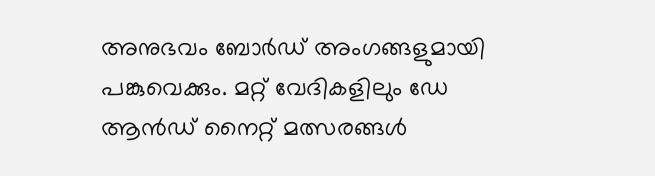അനുഭവം ബോര്‍ഡ് അംഗങ്ങളുമായി പങ്കുവെക്കും. മറ്റ് വേദികളിലും ഡേ ആന്‍ഡ് നൈറ്റ് മത്സരങ്ങള്‍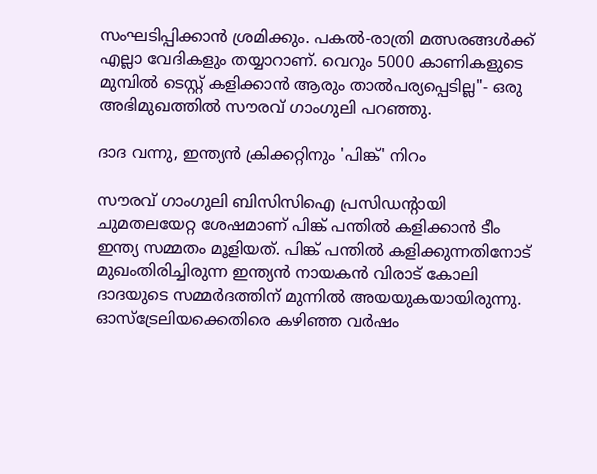സംഘടിപ്പിക്കാന്‍ ശ്രമിക്കും. പകല്‍-രാത്രി മത്സരങ്ങള്‍ക്ക് എല്ലാ വേദികളും തയ്യാറാണ്. വെറും 5000 കാണികളുടെ മുമ്പില്‍ ടെസ്റ്റ് കളിക്കാന്‍ ആരും താല്‍പര്യപ്പെടില്ല"- ഒരു അഭിമുഖത്തില്‍ സൗരവ് ഗാംഗുലി പറഞ്ഞു.

ദാദ വന്നു, ഇന്ത്യന്‍ ക്രിക്കറ്റിനും 'പിങ്ക്' നിറം

സൗരവ് ഗാംഗുലി ബിസിസിഐ പ്രസിഡന്‍റായി ചുമതലയേറ്റ ശേഷമാണ് പിങ്ക് പന്തില്‍ കളിക്കാന്‍ ടീം ഇന്ത്യ സമ്മതം മൂളിയത്. പിങ്ക് പന്തില്‍ കളിക്കുന്നതിനോട് മുഖംതിരിച്ചിരുന്ന ഇന്ത്യന്‍ നായകന്‍ വിരാട് കോലി ദാദയുടെ സമ്മര്‍ദത്തിന് മുന്നില്‍ അയയുകയായിരുന്നു. ഓസ്‌ട്രേലിയക്കെതിരെ കഴിഞ്ഞ വര്‍ഷം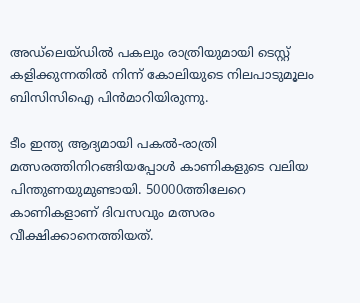അഡ്‌ലെയ്‌ഡില്‍ പകലും രാത്രിയുമായി ടെസ്റ്റ് കളിക്കുന്നതില്‍ നിന്ന് കോലിയുടെ നിലപാടുമൂലം ബിസിസിഐ പിന്‍മാറിയിരുന്നു.

ടീം ഇന്ത്യ ആദ്യമായി പകല്‍-രാത്രി മത്സരത്തിനിറങ്ങിയപ്പോള്‍ കാണികളുടെ വലിയ പിന്തുണയുമുണ്ടായി. 50000ത്തിലേറെ കാണികളാണ് ദിവസവും മത്സരം വീക്ഷിക്കാനെത്തിയത്.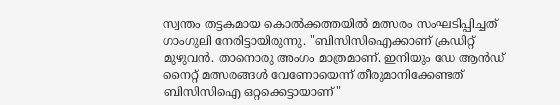സ്വന്തം തട്ടകമായ കൊല്‍ക്കത്തയില്‍ മത്സരം സംഘടിപ്പിച്ചത് ഗാംഗുലി നേരിട്ടായിരുന്നു. "ബിസിസിഐക്കാണ് ക്രഡിറ്റ് മുഴുവന്‍. താനൊരു അംഗം മാത്രമാണ്. ഇനിയും ഡേ ആന്‍ഡ് നൈറ്റ് മത്സരങ്ങള്‍ വേണോയെന്ന് തീരുമാനിക്കേണ്ടത് ബിസിസിഐ ഒറ്റക്കെട്ടായാണ്"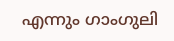എന്നും ഗാംഗുലി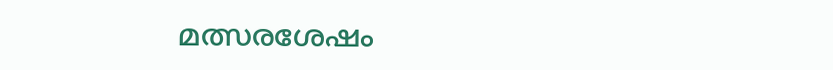മത്സരശേഷം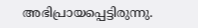അഭിപ്രായപ്പെട്ടിരുന്നു.